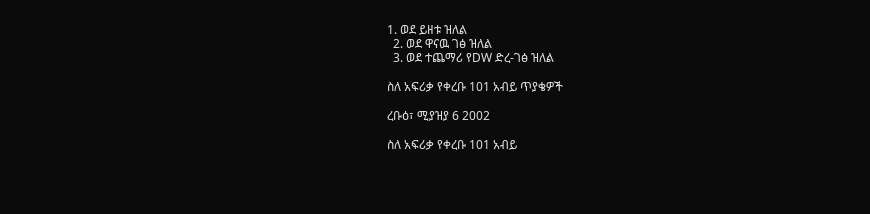1. ወደ ይዘቱ ዝለል
  2. ወደ ዋናዉ ገፅ ዝለል
  3. ወደ ተጨማሪ የDW ድረ-ገፅ ዝለል

ስለ አፍሪቃ የቀረቡ 101 አብይ ጥያቄዎች

ረቡዕ፣ ሚያዝያ 6 2002

ስለ አፍሪቃ የቀረቡ 101 አብይ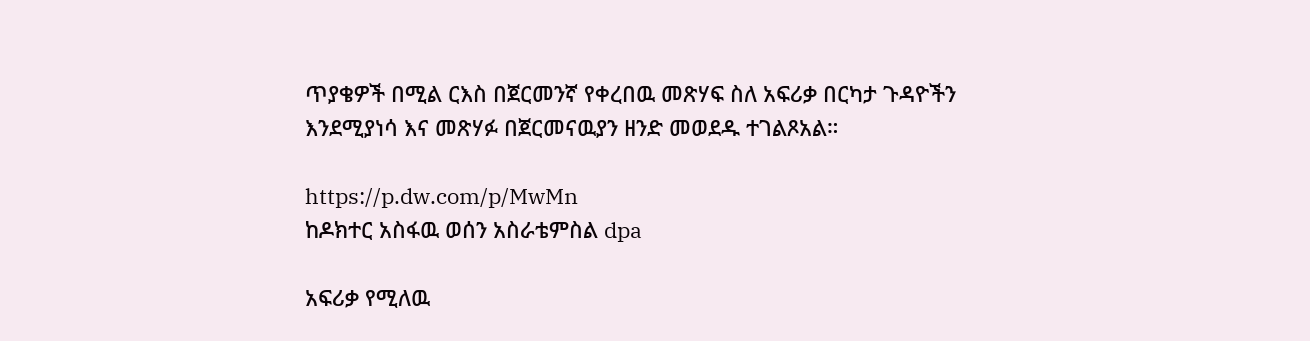ጥያቄዎች በሚል ርእስ በጀርመንኛ የቀረበዉ መጽሃፍ ስለ አፍሪቃ በርካታ ጉዳዮችን እንደሚያነሳ እና መጽሃፉ በጀርመናዉያን ዘንድ መወደዱ ተገልጾአል።

https://p.dw.com/p/MwMn
ከዶክተር አስፋዉ ወሰን አስራቴምስል dpa

አፍሪቃ የሚለዉ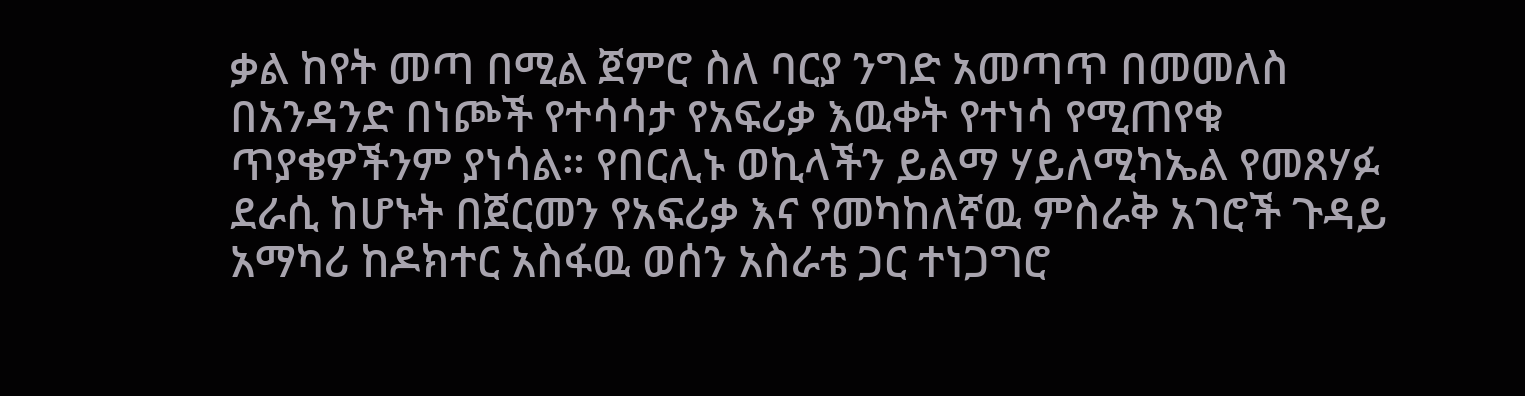ቃል ከየት መጣ በሚል ጀምሮ ስለ ባርያ ንግድ አመጣጥ በመመለስ በአንዳንድ በነጮች የተሳሳታ የአፍሪቃ እዉቀት የተነሳ የሚጠየቁ ጥያቄዎችንም ያነሳል። የበርሊኑ ወኪላችን ይልማ ሃይለሚካኤል የመጸሃፉ ደራሲ ከሆኑት በጀርመን የአፍሪቃ እና የመካከለኛዉ ምስራቅ አገሮች ጉዳይ አማካሪ ከዶክተር አስፋዉ ወሰን አስራቴ ጋር ተነጋግሮ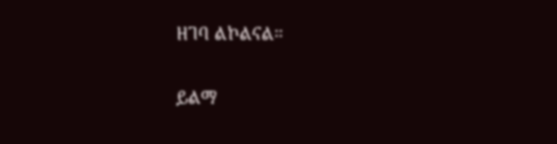ዘገባ ልኮልናል።

ይልማ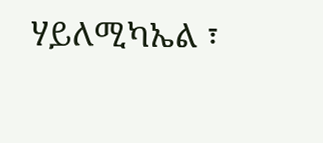ሃይለሚካኤል ፣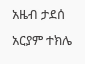አዜብ ታደሰ
አርያም ተክሌ